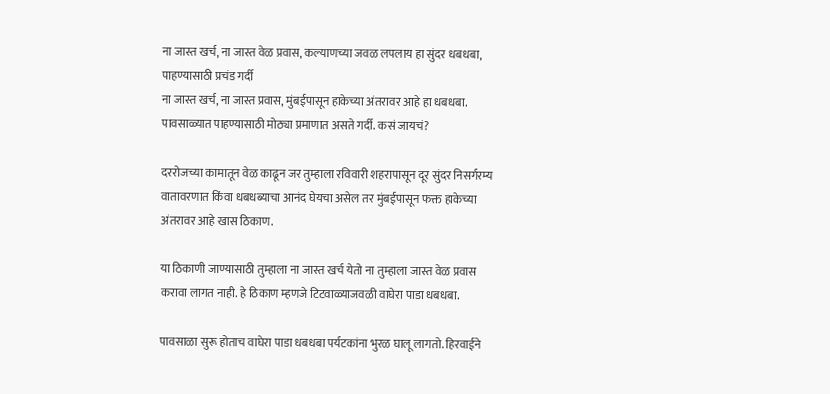ना जास्त खर्च, ना जास्त वेळ प्रवास, कल्याणच्या जवळ लपलाय हा सुंदर धबधबा, पाहण्यासाठी प्रचंड गर्दी
ना जास्त खर्च, ना जास्त प्रवास, मुंबईपासून हाकेच्या अंतरावर आहे हा धबधबा. पावसाळ्यात पाहण्यासाठी मोठ्या प्रमाणात असते गर्दी. कसं जायचं?

दररोजच्या कामातून वेळ काढून जर तुम्हाला रविवारी शहरापासून दूर सुंदर निसर्गरम्य वातावरणात किंवा धबधब्याचा आनंद घेयचा असेल तर मुंबईपासून फक्त हाकेच्या अंतरावर आहे खास ठिकाण.

या ठिकाणी जाण्यासाठी तुम्हाला ना जास्त खर्च येतो ना तुम्हाला जास्त वेळ प्रवास करावा लागत नाही. हे ठिकाण म्हणजे टिटवाळ्याजवळी वाघेरा पाडा धबधबा.

पावसाळा सुरू होताच वाघेरा पाडा धबधबा पर्यटकांना भुरळ घालू लागतो. हिरवाईने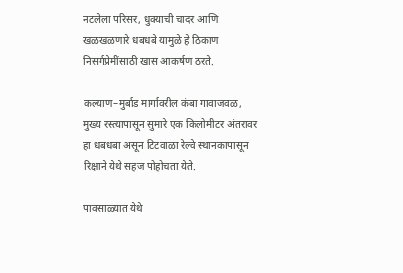नटलेला परिसर, धुक्याची चादर आणि खळखळणारे धबधबे यामुळे हे ठिकाण निसर्गप्रेमींसाठी खास आकर्षण ठरते.

कल्याण–मुर्बाड मार्गावरील कंबा गावाजवळ, मुख्य रस्त्यापासून सुमारे एक किलोमीटर अंतरावर हा धबधबा असून टिटवाळा रेल्वे स्थानकापासून रिक्षाने येथे सहज पोहोचता येते.

पावसाळ्यात येथे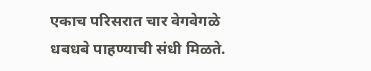एकाच परिसरात चार वेगवेगळे धबधबे पाहण्याची संधी मिळते.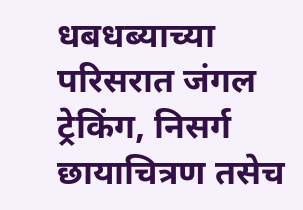धबधब्याच्या परिसरात जंगल ट्रेकिंग, निसर्ग छायाचित्रण तसेच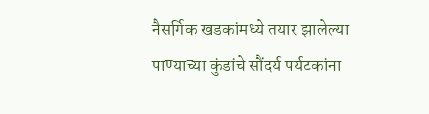नैसर्गिक खडकांमध्ये तयार झालेल्या पाण्याच्या कुंडांचे सौंदर्य पर्यटकांना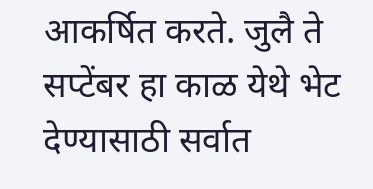आकर्षित करते. जुलै ते सप्टेंबर हा काळ येथे भेट देण्यासाठी सर्वात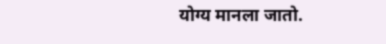योग्य मानला जातो.